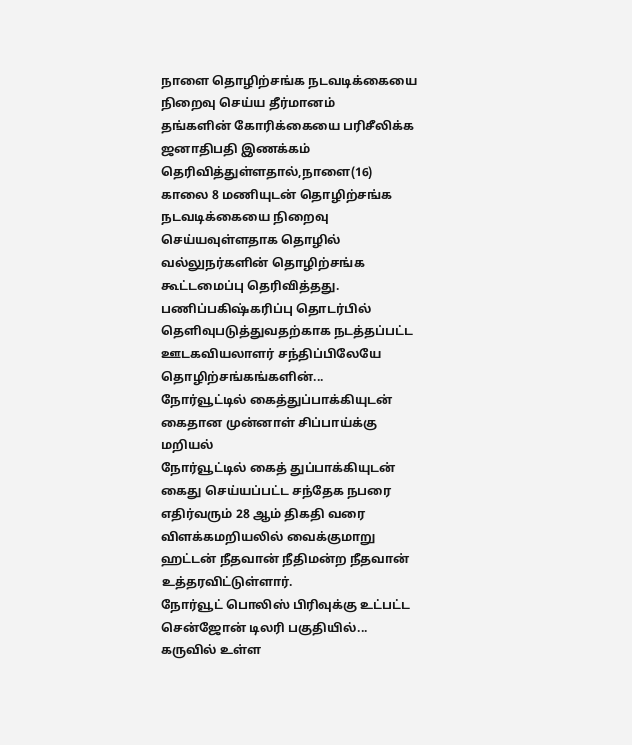நாளை தொழிற்சங்க நடவடிக்கையை நிறைவு செய்ய தீர்மானம்
தங்களின் கோரிக்கையை பரிசீலிக்க ஜனாதிபதி இணக்கம் தெரிவித்துள்ளதால்,நாளை(16) காலை 8 மணியுடன் தொழிற்சங்க நடவடிக்கையை நிறைவு செய்யவுள்ளதாக தொழில் வல்லுநர்களின் தொழிற்சங்க கூட்டமைப்பு தெரிவித்தது.
பணிப்பகிஷ்கரிப்பு தொடர்பில் தௌிவுபடுத்துவதற்காக நடத்தப்பட்ட ஊடகவியலாளர் சந்திப்பிலேயே தொழிற்சங்கங்களின்...
நோர்வூட்டில் கைத்துப்பாக்கியுடன் கைதான முன்னாள் சிப்பாய்க்கு மறியல்
நோர்வூட்டில் கைத் துப்பாக்கியுடன் கைது செய்யப்பட்ட சந்தேக நபரை எதிர்வரும் 28 ஆம் திகதி வரை விளக்கமறியலில் வைக்குமாறு ஹட்டன் நீதவான் நீதிமன்ற நீதவான்
உத்தரவிட்டுள்ளார்.
நோர்வூட் பொலிஸ் பிரிவுக்கு உட்பட்ட சென்ஜோன் டிலரி பகுதியில்...
கருவில் உள்ள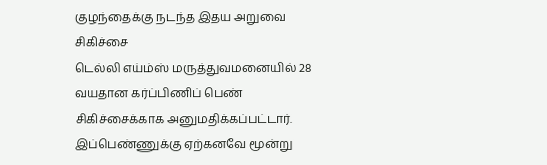குழந்தைக்கு நடந்த இதய அறுவை சிகிச்சை
டெல்லி எய்ம்ஸ் மருத்துவமனையில் 28 வயதான கர்ப்பிணிப் பெண் சிகிச்சைக்காக அனுமதிக்கப்பட்டார். இப்பெண்ணுக்கு ஏற்கனவே மூன்று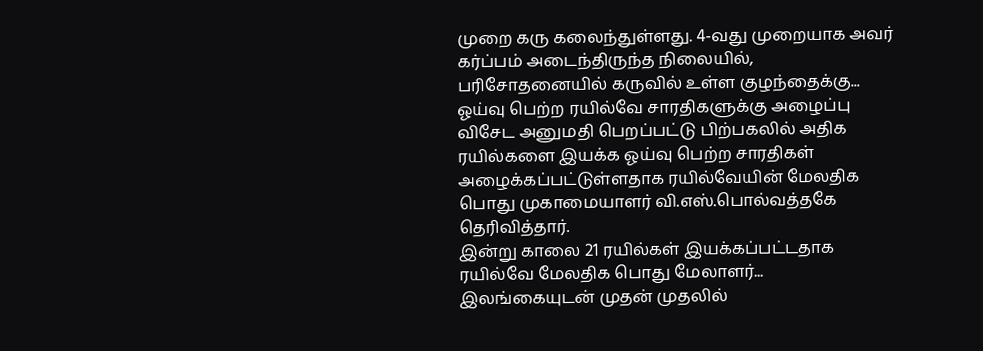முறை கரு கலைந்துள்ளது. 4-வது முறையாக அவர் கர்ப்பம் அடைந்திருந்த நிலையில், பரிசோதனையில் கருவில் உள்ள குழந்தைக்கு...
ஓய்வு பெற்ற ரயில்வே சாரதிகளுக்கு அழைப்பு
விசேட அனுமதி பெறப்பட்டு பிற்பகலில் அதிக ரயில்களை இயக்க ஓய்வு பெற்ற சாரதிகள் அழைக்கப்பட்டுள்ளதாக ரயில்வேயின் மேலதிக பொது முகாமையாளர் வி.எஸ்.பொல்வத்தகே தெரிவித்தார்.
இன்று காலை 21 ரயில்கள் இயக்கப்பட்டதாக ரயில்வே மேலதிக பொது மேலாளர்...
இலங்கையுடன் முதன் முதலில்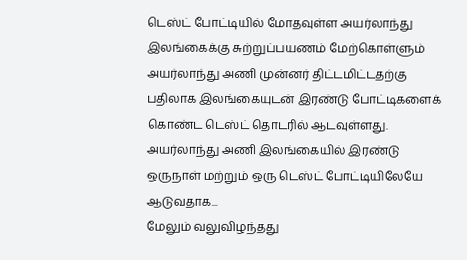டெஸ்ட் போட்டியில் மோதவுள்ள அயர்லாந்து
இலங்கைக்கு சுற்றுப்பயணம் மேற்கொள்ளும் அயர்லாந்து அணி முன்னர் திட்டமிட்டதற்கு பதிலாக இலங்கையுடன் இரண்டு போட்டிகளைக் கொண்ட டெஸ்ட் தொடரில் ஆடவுள்ளது.
அயர்லாந்து அணி இலங்கையில் இரண்டு ஒருநாள் மற்றும் ஒரு டெஸ்ட் போட்டியிலேயே ஆடுவதாக...
மேலும் வலுவிழந்தது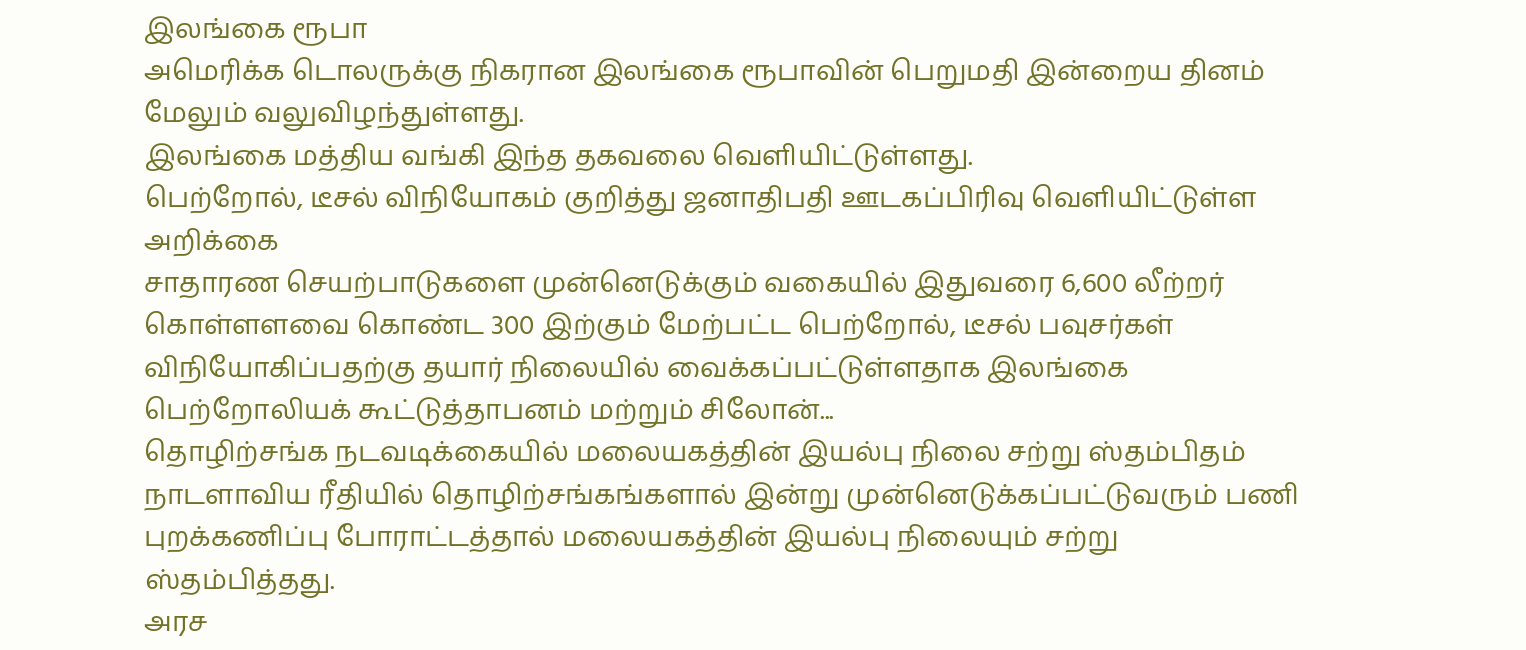இலங்கை ரூபா
அமெரிக்க டொலருக்கு நிகரான இலங்கை ரூபாவின் பெறுமதி இன்றைய தினம் மேலும் வலுவிழந்துள்ளது.
இலங்கை மத்திய வங்கி இந்த தகவலை வெளியிட்டுள்ளது.
பெற்றோல், டீசல் விநியோகம் குறித்து ஜனாதிபதி ஊடகப்பிரிவு வெளியிட்டுள்ள அறிக்கை
சாதாரண செயற்பாடுகளை முன்னெடுக்கும் வகையில் இதுவரை 6,600 லீற்றர் கொள்ளளவை கொண்ட 300 இற்கும் மேற்பட்ட பெற்றோல், டீசல் பவுசர்கள் விநியோகிப்பதற்கு தயார் நிலையில் வைக்கப்பட்டுள்ளதாக இலங்கை பெற்றோலியக் கூட்டுத்தாபனம் மற்றும் சிலோன்...
தொழிற்சங்க நடவடிக்கையில் மலையகத்தின் இயல்பு நிலை சற்று ஸ்தம்பிதம்
நாடளாவிய ரீதியில் தொழிற்சங்கங்களால் இன்று முன்னெடுக்கப்பட்டுவரும் பணி புறக்கணிப்பு போராட்டத்தால் மலையகத்தின் இயல்பு நிலையும் சற்று ஸ்தம்பித்தது.
அரச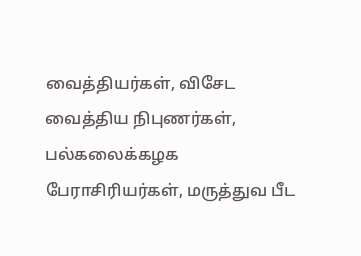வைத்தியர்கள், விசேட வைத்திய நிபுணர்கள், பல்கலைக்கழக பேராசிரியர்கள், மருத்துவ பீட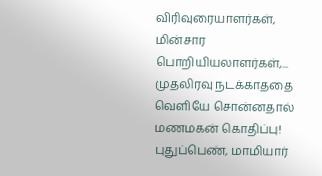விரிவுரையாளர்கள், மின்சார பொறியியலாளர்கள்,...
முதலிரவு நடக்காததை வெளியே சொன்னதால் மணமகன் கொதிப்பு! புதுப்பெண், மாமியார்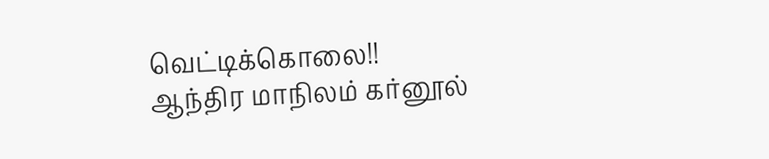வெட்டிக்கொலை!!
ஆந்திர மாநிலம் கர்னூல்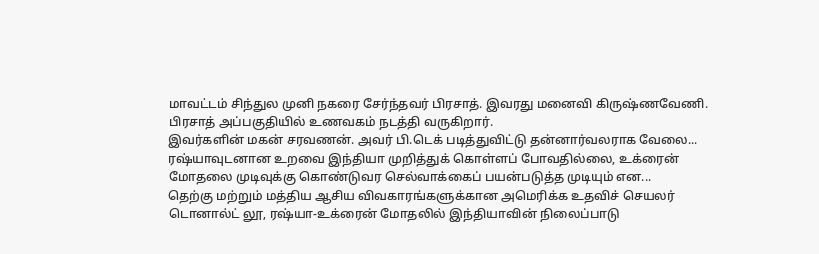மாவட்டம் சிந்துல முனி நகரை சேர்ந்தவர் பிரசாத். இவரது மனைவி கிருஷ்ணவேணி. பிரசாத் அப்பகுதியில் உணவகம் நடத்தி வருகிறார்.
இவர்களின் மகன் சரவணன். அவர் பி.டெக் படித்துவிட்டு தன்னார்வலராக வேலை...
ரஷ்யாவுடனான உறவை இந்தியா முறித்துக் கொள்ளப் போவதில்லை, உக்ரைன் மோதலை முடிவுக்கு கொண்டுவர செல்வாக்கைப் பயன்படுத்த முடியும் என...
தெற்கு மற்றும் மத்திய ஆசிய விவகாரங்களுக்கான அமெரிக்க உதவிச் செயலர் டொனால்ட் லூ, ரஷ்யா-உக்ரைன் மோதலில் இந்தியாவின் நிலைப்பாடு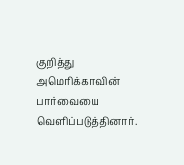குறித்து அமெரிக்காவின் பார்வையை வெளிப்படுத்தினார்.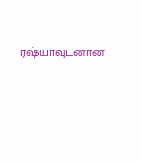ரஷ்யாவுடனான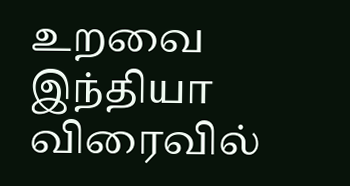உறவை இந்தியா விரைவில்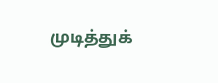முடித்துக்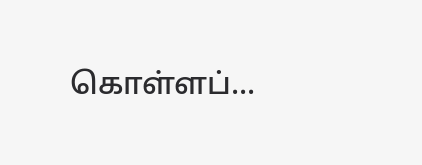கொள்ளப்...